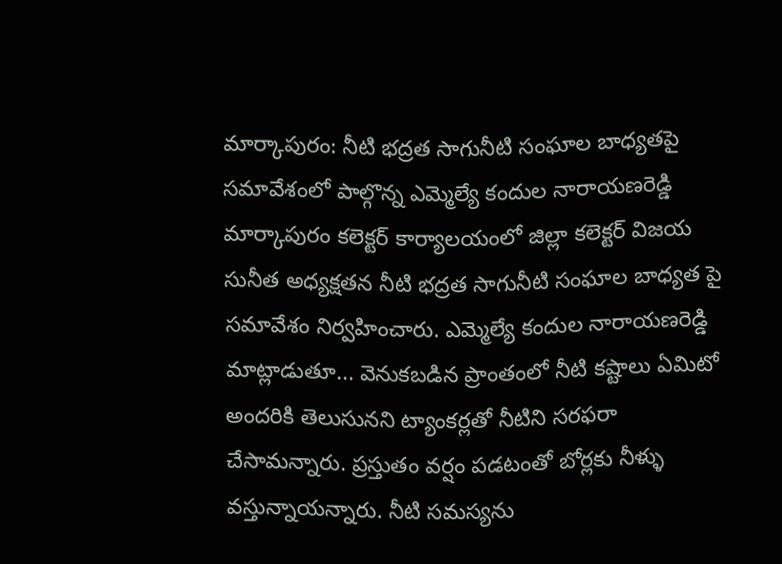మార్కాపురం: నీటి భద్రత సాగునీటి సంఘాల బాధ్యతపై సమావేశంలో పాల్గొన్న ఎమ్మెల్యే కందుల నారాయణరెడ్డి
మార్కాపురం కలెక్టర్ కార్యాలయంలో జిల్లా కలెక్టర్ విజయ సునీత అధ్యక్షతన నీటి భద్రత సాగునీటి సంఘాల బాధ్యత పై సమావేశం నిర్వహించారు. ఎమ్మెల్యే కందుల నారాయణరెడ్డి మాట్లాడుతూ... వెనుకబడిన ప్రాంతంలో నీటి కష్టాలు ఏమిటో అందరికి తెలుసునని ట్యాంకర్లతో నీటిని సరఫరా చేసామన్నారు. ప్రస్తుతం వర్షం పడటంతో బోర్లకు నీళ్ళు వస్తున్నాయన్నారు. నీటి సమస్యను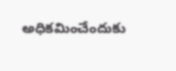అధికమించేందుకు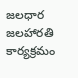జలధార జలహారతి కార్యక్రమం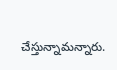చేస్తున్నామన్నారు.